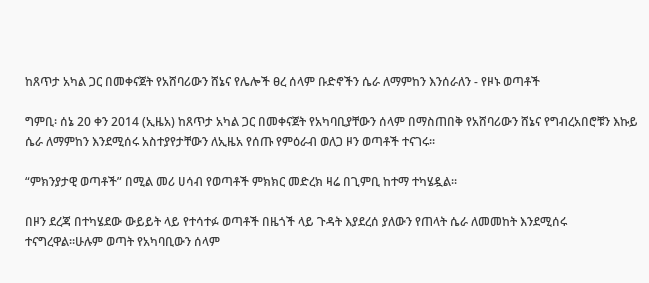ከጸጥታ አካል ጋር በመቀናጀት የአሸባሪውን ሸኔና የሌሎች ፀረ ሰላም ቡድኖችን ሴራ ለማምከን እንሰራለን - የዞኑ ወጣቶች

ግምቢ፡ ሰኔ 20 ቀን 2014 (ኢዜአ) ከጸጥታ አካል ጋር በመቀናጀት የአካባቢያቸውን ሰላም በማስጠበቅ የአሸባሪውን ሸኔና የግብረአበሮቹን እኩይ ሴራ ለማምከን እንደሚሰሩ አስተያየታቸውን ለኢዜአ የሰጡ የምዕራብ ወለጋ ዞን ወጣቶች ተናገሩ፡፡

“ምክንያታዊ ወጣቶች” በሚል መሪ ሀሳብ የወጣቶች ምክክር መድረክ ዛሬ በጊምቢ ከተማ ተካሄዷል፡፡

በዞን ደረጃ በተካሄደው ውይይት ላይ የተሳተፉ ወጣቶች በዜጎች ላይ ጉዳት እያደረሰ ያለውን የጠላት ሴራ ለመመከት እንደሚሰሩ ተናግረዋል።ሁሉም ወጣት የአካባቢውን ሰላም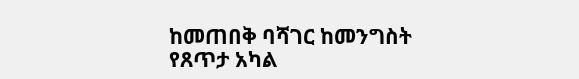ከመጠበቅ ባሻገር ከመንግስት የጸጥታ አካል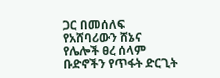ጋር በመሰለፍ የአሸባሪውን ሸኔና የሌሎች ፀረ ሰላም ቡድኖችን የጥፋት ድርጊት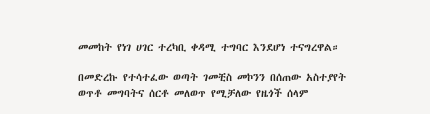መመከት የነገ ሀገር ተረካቢ ቀዳሚ ተግባር እንደሆነ ተናግረዋል።

በመድረኩ የተሳተፈው ወጣት ገመቺስ መኮንን በሰጠው አስተያየት ወጥቶ መግባትና ሰርቶ መለወጥ የሚቻለው የዜጎች ሰላም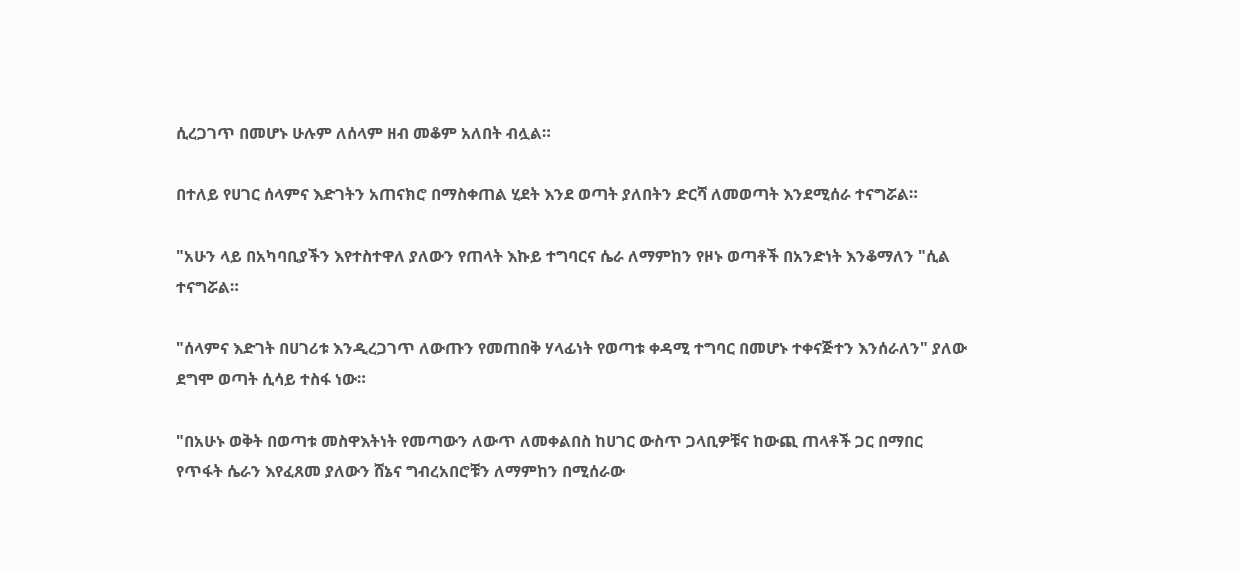ሲረጋገጥ በመሆኑ ሁሉም ለሰላም ዘብ መቆም አለበት ብሏል።

በተለይ የሀገር ሰላምና እድገትን አጠናክሮ በማስቀጠል ሂደት እንደ ወጣት ያለበትን ድርሻ ለመወጣት እንደሚሰራ ተናግሯል።

"አሁን ላይ በአካባቢያችን እየተስተዋለ ያለውን የጠላት እኩይ ተግባርና ሴራ ለማምከን የዞኑ ወጣቶች በአንድነት እንቆማለን "ሲል ተናግሯል።

"ሰላምና እድገት በሀገሪቱ እንዲረጋገጥ ለውጡን የመጠበቅ ሃላፊነት የወጣቱ ቀዳሚ ተግባር በመሆኑ ተቀናጅተን እንሰራለን" ያለው ደግሞ ወጣት ሲሳይ ተስፋ ነው።

"በአሁኑ ወቅት በወጣቱ መስዋእትነት የመጣውን ለውጥ ለመቀልበስ ከሀገር ውስጥ ጋላቢዎቹና ከውጪ ጠላቶች ጋር በማበር የጥፋት ሴራን እየፈጸመ ያለውን ሸኔና ግብረአበሮቹን ለማምከን በሚሰራው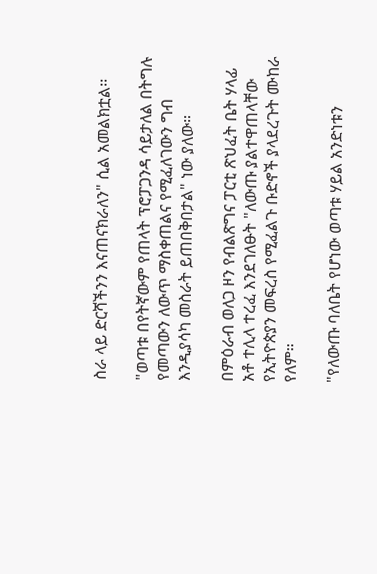ስራ ላይ ድርሻችንን እናጠናክራለን" ሲል አመልክቷል፡፡

"ወጣቱ በየትኛውም የጠላት ፕሮፓጋንዳ ሳይታለል በትግሉ የመጣውን ለውጥ ማስቀጠልና የሚፈለገውን ግብ እንዲያሳካ መስራት ይጠበቅበታል" ነው ያለው።

በምዕራብ ወለጋ ዞን የብልጽግና ፓርቲ ጽህፈት ቤት ሃላፊ አቶ ተሊላ ተረፈ እንደገለፁት "ለውጡ ያልተዋጠላቸው የኢትዮጵያን መፍረስ የሚፈልጉ ቡድኖች ያላደረጉት ሙከራ የለም።

"የለውጡ ባለቤት የሆነው ወጣቱ ሃይል አንድነቱን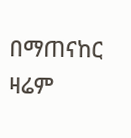በማጠናከር ዛሬም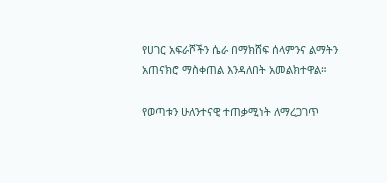የሀገር አፍራሾችን ሴራ በማክሸፍ ሰላምንና ልማትን አጠናክሮ ማስቀጠል እንዳለበት አመልክተዋል።

የወጣቱን ሁለንተናዊ ተጠቃሚነት ለማረጋገጥ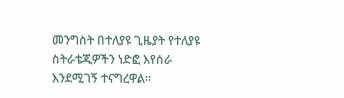መንግስት በተለያዩ ጊዜያት የተለያዩ ስትራቴጂዎችን ነድፎ እየሰራ እንደሚገኝ ተናግረዋል፡፡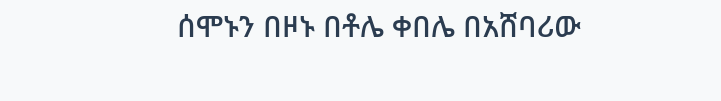ሰሞኑን በዞኑ በቶሌ ቀበሌ በአሸባሪው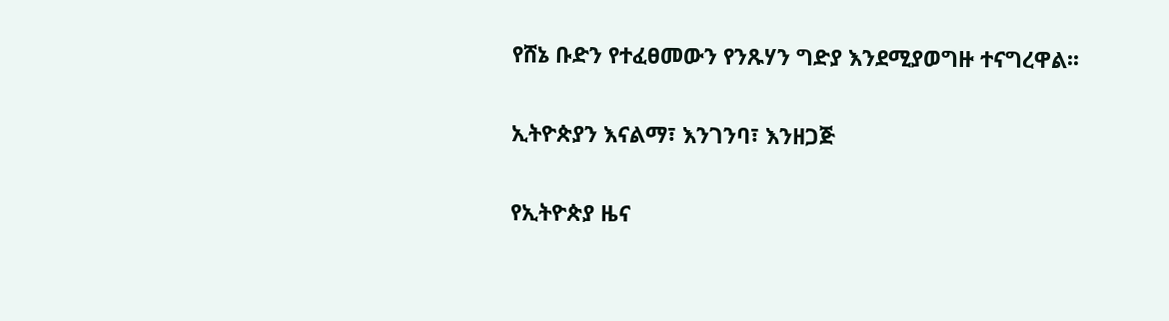የሸኔ ቡድን የተፈፀመውን የንጹሃን ግድያ እንደሚያወግዙ ተናግረዋል፡፡

ኢትዮጵያን እናልማ፣ እንገንባ፣ እንዘጋጅ

የኢትዮጵያ ዜና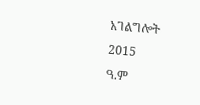አገልግሎት
2015
ዓ.ም